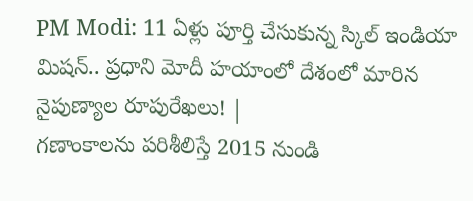PM Modi: 11 ఏళ్లు పూర్తి చేసుకున్న స్కిల్ ఇండియా మిషన్.. ప్రధాని మోదీ హయాంలో దేశంలో మారిన నైపుణ్యాల రూపురేఖలు! |
గణాంకాలను పరిశీలిస్తే 2015 నుండి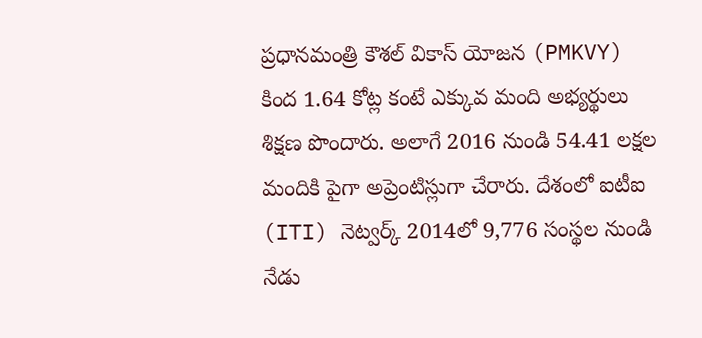ప్రధానమంత్రి కౌశల్ వికాస్ యోజన (PMKVY) కింద 1.64 కోట్ల కంటే ఎక్కువ మంది అభ్యర్థులు శిక్షణ పొందారు. అలాగే 2016 నుండి 54.41 లక్షల మందికి పైగా అప్రెంటిస్లుగా చేరారు. దేశంలో ఐటీఐ (ITI) నెట్వర్క్ 2014లో 9,776 సంస్థల నుండి నేడు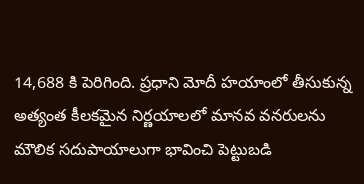14,688 కి పెరిగింది. ప్రధాని మోదీ హయాంలో తీసుకున్న అత్యంత కీలకమైన నిర్ణయాలలో మానవ వనరులను మౌలిక సదుపాయాలుగా భావించి పెట్టుబడి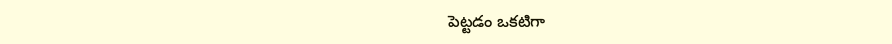పెట్టడం ఒకటిగా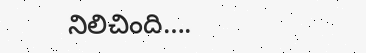నిలిచింది….